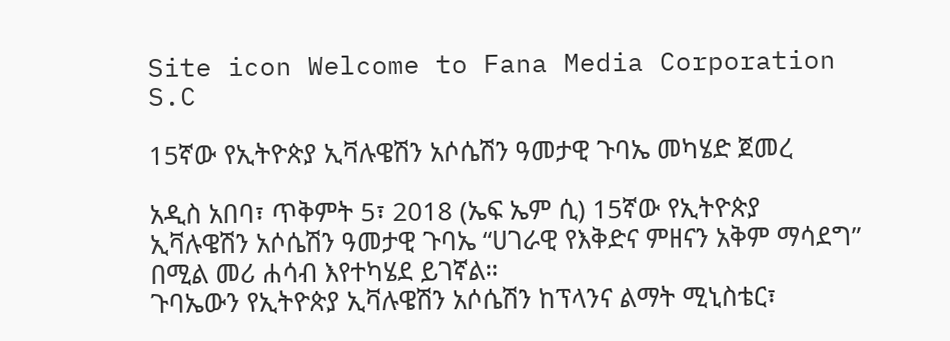Site icon Welcome to Fana Media Corporation S.C

15ኛው የኢትዮጵያ ኢቫሉዌሽን አሶሴሽን ዓመታዊ ጉባኤ መካሄድ ጀመረ

አዲስ አበባ፣ ጥቅምት 5፣ 2018 (ኤፍ ኤም ሲ) 15ኛው የኢትዮጵያ ኢቫሉዌሽን አሶሴሽን ዓመታዊ ጉባኤ “ሀገራዊ የእቅድና ምዘናን አቅም ማሳደግ” በሚል መሪ ሐሳብ እየተካሄደ ይገኛል።
ጉባኤውን የኢትዮጵያ ኢቫሉዌሽን አሶሴሽን ከፕላንና ልማት ሚኒስቴር፣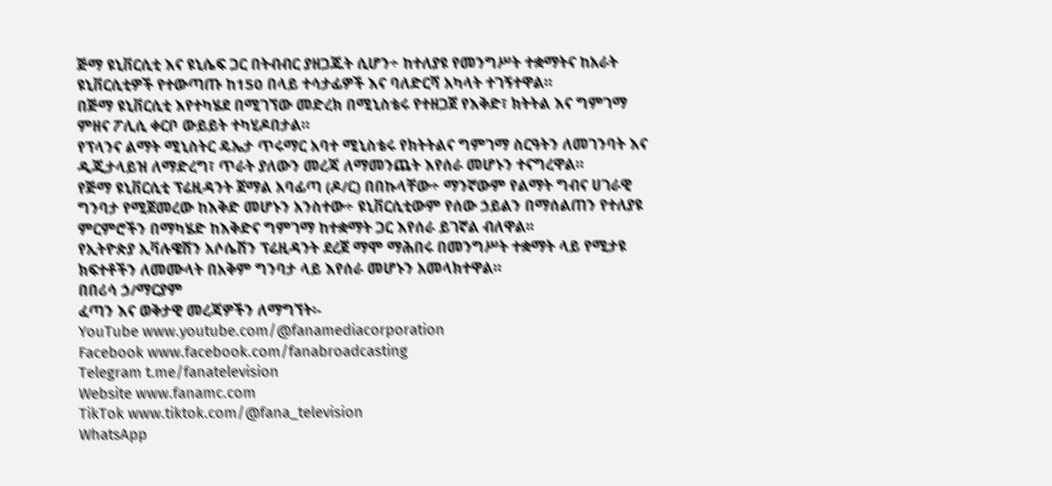ጅማ ዩኒቨርሲቲ እና ዩኒሴፍ ጋር በትብብር ያዘጋጁት ሲሆን÷ ከተለያዩ የመንግሥት ተቋማትና ከአራት ዩኒቨርሲቲዎች የተውጣጡ ከ150 በላይ ተሳታፊዎች እና ባለድርሻ አካላት ተገኝተዋል።
በጅማ ዩኒቨርሲቲ እየተካሄደ በሚገኘው መድረክ በሚኒስቴሩ የተዘጋጀ የእቅድ፣ ክትትል እና ግምገማ ምዘና ፖሊሲ ቀርቦ ውይይት ተካሂዶበታል።
የፕላንና ልማት ሚኒስትር ዴኤታ ጥሩማር አባተ ሚኒስቴሩ የክትትልና ግምገማ ስርዓትን ለመገንባት እና ዲጂታላይዝ ለማድረግ፣ ጥራት ያለውን መረጃ ለማመንጨት እየሰራ መሆኑን ተናግረዋል።
የጅማ ዩኒቨርሲቲ ፕሬዚዳንት ጀማል አባፊጣ (ዶ/ር) በበኩላቸው÷ ማንኛውም የልማት ግብና ሀገራዊ ግንባታ የሚጀመረው ከእቅድ መሆኑን አንስተው÷ ዩኒቨርሲቲውም የሰው ኃይልን በማሰልጠን የተለያዩ ምርምሮችን በማካሄድ ከእቅድና ግምገማ ከተቋማት ጋር እየሰራ ይገኛል ብለዋል፡፡
የኢትዮጵያ ኢቫሉዌሽን አሶሴሽን ፕሬዚዳንት ደረጀ ማሞ ማሕበሩ በመንግሥት ተቋማት ላይ የሚታዩ ክፍተቶችን ለመሙላት በአቅም ግንባታ ላይ እየሰራ መሆኑን አመላክተዋል።
በበሪሳ ኃ/ማርያም
ፈጣን እና ወቅታዊ መረጃዎችን ለማግኘት፡-
YouTube www.youtube.com/@fanamediacorporation
Facebook www.facebook.com/fanabroadcasting
Telegram t.me/fanatelevision
Website www.fanamc.com
TikTok www.tiktok.com/@fana_television
WhatsApp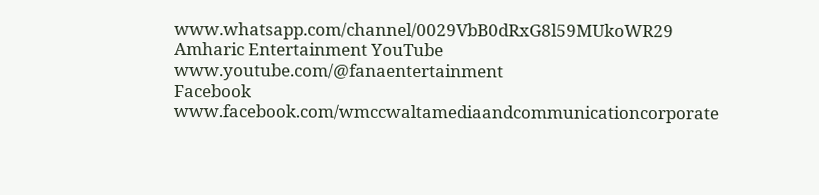www.whatsapp.com/channel/0029VbB0dRxG8l59MUkoWR29
Amharic Entertainment YouTube www.youtube.com/@fanaentertainment
Facebook www.facebook.com/wmccwaltamediaandcommunicationcorporate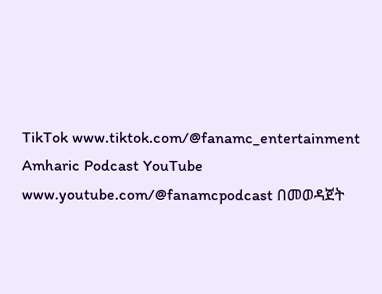TikTok www.tiktok.com/@fanamc_entertainment
Amharic Podcast YouTube www.youtube.com/@fanamcpodcast በመወዳጀት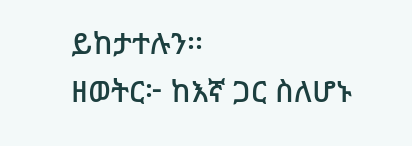ይከታተሉን፡፡
ዘወትር፦ ከእኛ ጋር ስለሆኑ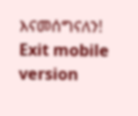እናመሰግናለን!
Exit mobile version